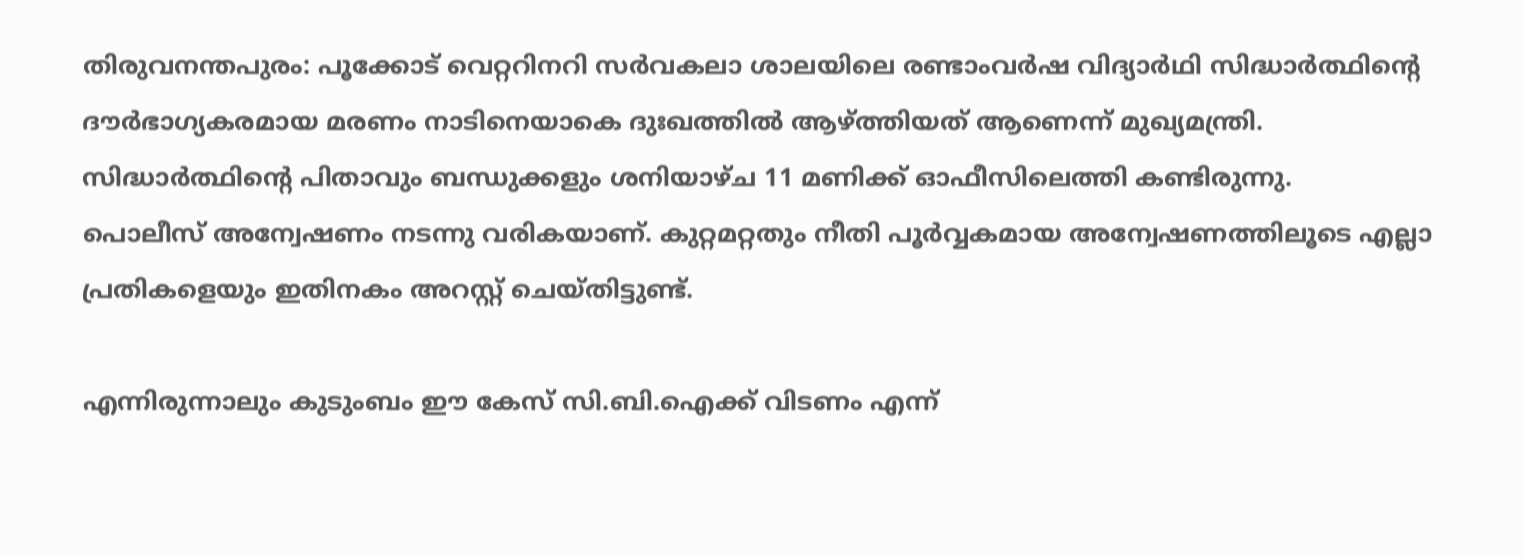തിരുവനന്തപുരം: പൂക്കോട് വെറ്ററിനറി സർവകലാ ശാലയിലെ രണ്ടാംവർഷ വിദ്യാർഥി സിദ്ധാർത്ഥിൻ്റെ ദൗർഭാഗ്യകരമായ മരണം നാടിനെയാകെ ദുഃഖത്തിൽ ആഴ്ത്തിയത് ആണെന്ന് മുഖ്യമന്ത്രി. സിദ്ധാർത്ഥിൻ്റെ പിതാവും ബന്ധുക്കളും ശനിയാഴ്ച 11 മണിക്ക് ഓഫീസിലെത്തി കണ്ടിരുന്നു.
പൊലീസ് അന്വേഷണം നടന്നു വരികയാണ്. കുറ്റമറ്റതും നീതി പൂർവ്വകമായ അന്വേഷണത്തിലൂടെ എല്ലാ പ്രതികളെയും ഇതിനകം അറസ്റ്റ് ചെയ്തിട്ടുണ്ട്.

എന്നിരുന്നാലും കുടുംബം ഈ കേസ് സി.ബി.ഐക്ക് വിടണം എന്ന്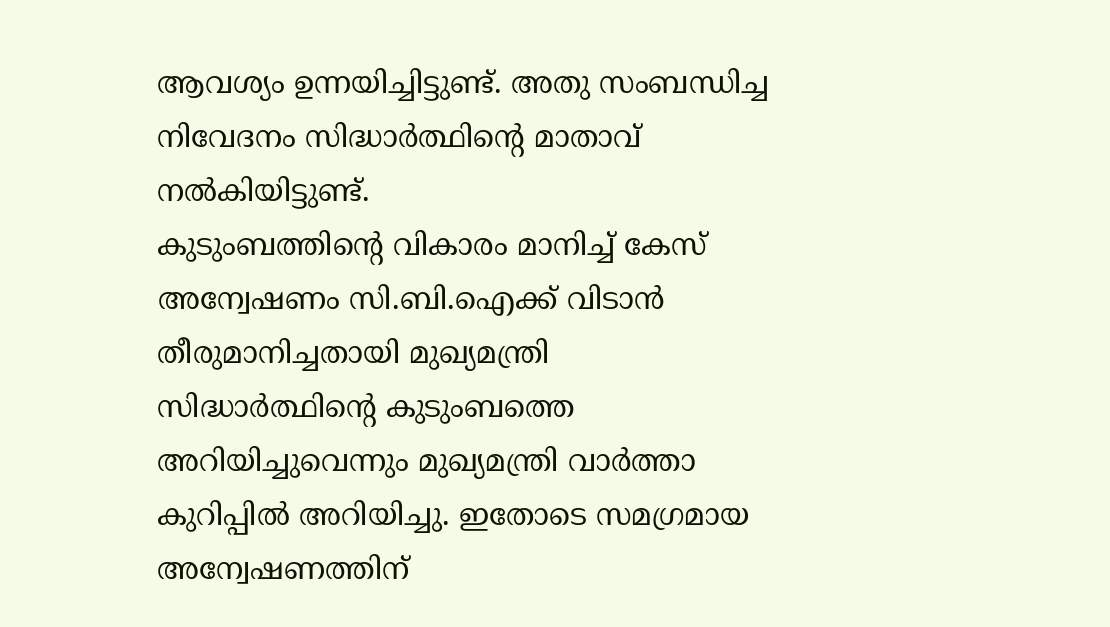ആവശ്യം ഉന്നയിച്ചിട്ടുണ്ട്. അതു സംബന്ധിച്ച നിവേദനം സിദ്ധാർത്ഥിൻ്റെ മാതാവ് നൽകിയിട്ടുണ്ട്.
കുടുംബത്തിൻ്റെ വികാരം മാനിച്ച് കേസ് അന്വേഷണം സി.ബി.ഐക്ക് വിടാൻ തീരുമാനിച്ചതായി മുഖ്യമന്ത്രി സിദ്ധാർത്ഥിൻ്റെ കുടുംബത്തെ അറിയിച്ചുവെന്നും മുഖ്യമന്ത്രി വാർത്താ കുറിപ്പിൽ അറിയിച്ചു. ഇതോടെ സമഗ്രമായ അന്വേഷണത്തിന്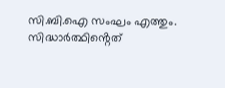സി.ബി.ഐ സംഘം എത്തും. സിദ്ധാർത്ഥിൻ്റെത്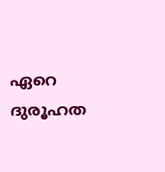ഏറെ ദുരൂഹത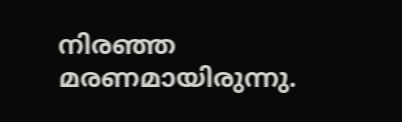നിരഞ്ഞ മരണമായിരുന്നു.